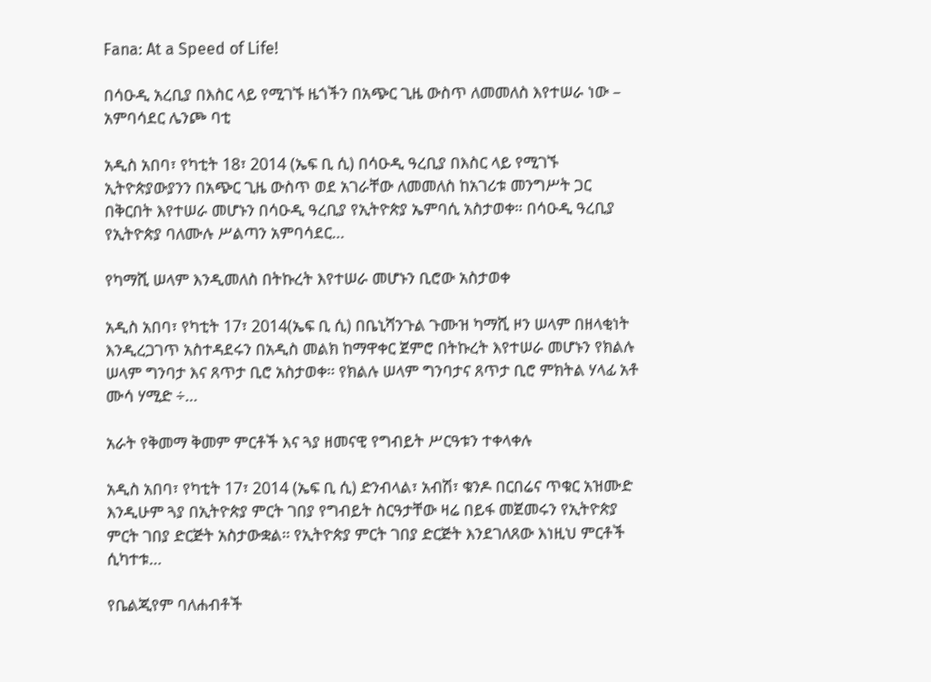Fana: At a Speed of Life!

በሳዑዲ አረቢያ በእስር ላይ የሚገኙ ዜጎችን በአጭር ጊዜ ውስጥ ለመመለስ እየተሠራ ነው – አምባሳደር ሌንጮ ባቲ

አዲስ አበባ፣ የካቲት 18፣ 2014 (ኤፍ ቢ ሲ) በሳዑዲ ዓረቢያ በእስር ላይ የሚገኙ ኢትዮጵያውያንን በአጭር ጊዜ ውስጥ ወደ አገራቸው ለመመለስ ከአገሪቱ መንግሥት ጋር በቅርበት እየተሠራ መሆኑን በሳዑዲ ዓረቢያ የኢትዮጵያ ኤምባሲ አስታወቀ። በሳዑዲ ዓረቢያ የኢትዮጵያ ባለሙሉ ሥልጣን አምባሳደር…

የካማሺ ሠላም እንዲመለስ በትኩረት እየተሠራ መሆኑን ቢሮው አስታወቀ

አዲስ አበባ፣ የካቲት 17፣ 2014(ኤፍ ቢ ሲ) በቤኒሻንጉል ጉሙዝ ካማሺ ዞን ሠላም በዘላቂነት እንዲረጋገጥ አስተዳደሩን በአዲስ መልክ ከማዋቀር ጀምሮ በትኩረት እየተሠራ መሆኑን የክልሉ ሠላም ግንባታ እና ጸጥታ ቢሮ አስታወቀ፡፡ የክልሉ ሠላም ግንባታና ጸጥታ ቢሮ ምክትል ሃላፊ አቶ ሙሳ ሃሚድ ÷…

አራት የቅመማ ቅመም ምርቶች እና ጓያ ዘመናዊ የግብይት ሥርዓቱን ተቀላቀሉ

አዲስ አበባ፣ የካቲት 17፣ 2014 (ኤፍ ቢ ሲ) ድንብላል፣ አብሽ፣ ቁንዶ በርበሬና ጥቁር አዝሙድ እንዲሁም ጓያ በኢትዮጵያ ምርት ገበያ የግብይት ስርዓታቸው ዛሬ በይፋ መጀመሩን የኢትዮጵያ ምርት ገበያ ድርጅት አስታውቋል፡፡ የኢትዮጵያ ምርት ገበያ ድርጅት እንደገለጸው እነዚህ ምርቶች ሲካተቱ…

የቤልጂየም ባለሐብቶች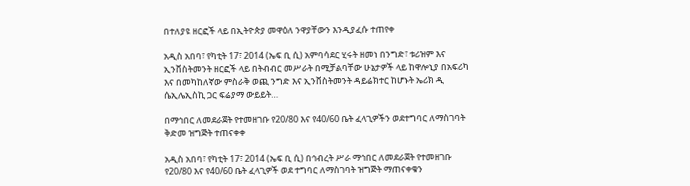በተለያዩ ዘርፎች ላይ በኢትዮጵያ መዋዕለ ንዋያቸውን እንዲያፈሱ ተጠየቀ

አዲስ አበባ፣ የካቲት 17፣ 2014 (ኤፍ ቢ ሲ) አምባሳደር ሂሩት ዘመነ በንግድ፣ ቱሪዝም እና ኢንቨስትመንት ዘርፎች ላይ በትብብር መሥራት በሚቻልባቸው ሁኔታዎች ላይ ከዋሎኒያ በአፍሪካ እና በመካከለኛው ምስራቅ ወጪ ንግድ እና ኢንቨስትመንት ዳይሬክተር ከሆኑት ኤሪክ ዲ ሴኢሌኢስኪ ጋር ፍሬያማ ውይይት…

በማኅበር ለመደራጀት የተመዘገቡ የ20/80 እና የ40/60 ቤት ፈላጊዎችን ወደተግባር ለማስገባት ቅድመ ዝግጅት ተጠናቀቀ

አዲስ አበባ፣ የካቲት 17፣ 2014 (ኤፍ ቢ ሲ) በኅብረት ሥራ ማኅበር ለመደራጀት የተመዘገቡ የ20/80 እና የ40/60 ቤት ፈላጊዎች ወደ ተግባር ለማስገባት ዝግጅት ማጠናቀቁን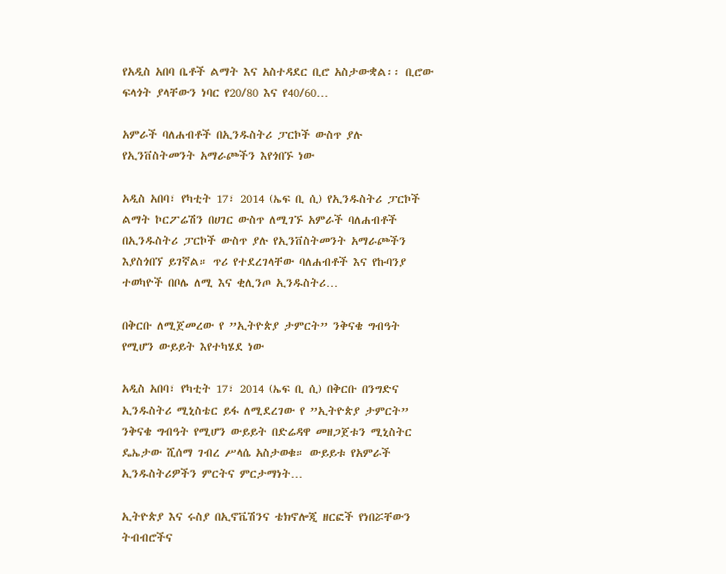የአዲስ አበባ ቤቶች ልማት እና አስተዳደር ቢሮ አስታውቋል፡፡ ቢሮው ፍላጎት ያላቸውን ነባር የ20/80 እና የ40/60…

አምራች ባለሐብቶች በኢንዱስትሪ ፓርኮች ውስጥ ያሉ የኢንቨስትመንት አማራጮችን እየጎበኙ ነው

አዲስ አበባ፣ የካቲት 17፣ 2014 (ኤፍ ቢ ሲ) የኢንዱስትሪ ፓርኮች ልማት ኮርፖሬሽን በሀገር ውስጥ ለሚገኙ አምራች ባለሐብቶች በኢንዱስትሪ ፓርኮች ውስጥ ያሉ የኢንቨስትመንት አማራጮችን እያስጎበኘ ይገኛል። ጥሪ የተደረገላቸው ባለሐብቶች እና የኩባንያ ተወካዮች በቦሌ ለሚ እና ቂሊንጦ ኢንዱስትሪ…

በቅርቡ ለሚጀመረው የ ”ኢትዮጵያ ታምርት” ንቅናቄ ግብዓት የሚሆን ውይይት እየተካሄደ ነው

አዲስ አበባ፣ የካቲት 17፣ 2014 (ኤፍ ቢ ሲ) በቅርቡ በንግድና ኢንዱስትሪ ሚኒስቴር ይፋ ለሚደረገው የ ”ኢትዮጵያ ታምርት” ንቅናቄ ግብዓት የሚሆን ውይይት በድሬዳዋ መዘጋጀቱን ሚኒስትር ዴኤታው ሺሰማ ገብረ ሥላሴ አስታወቁ። ውይይቱ የአምራች ኢንዱስትሪዎችን ምርትና ምርታማነት…

ኢትዮጵያ እና ሩስያ በኢኖቬሽንና ቴክኖሎጂ ዘርፎች የነበሯቸውን ትብብሮችና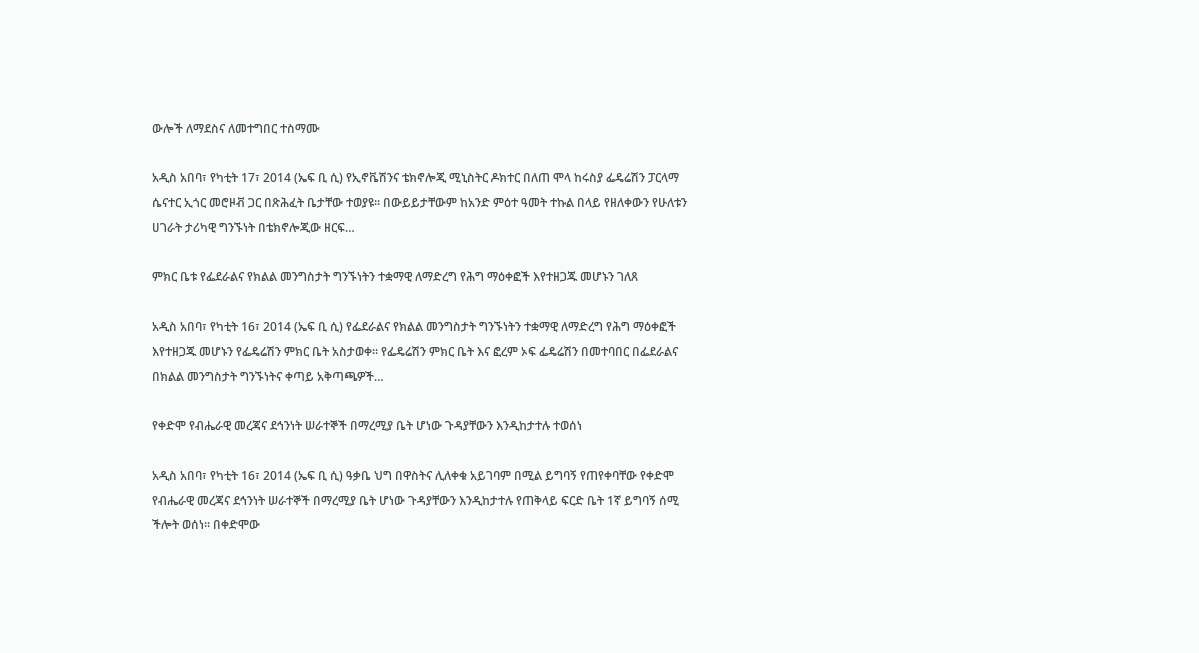ውሎች ለማደስና ለመተግበር ተስማሙ

አዲስ አበባ፣ የካቲት 17፣ 2014 (ኤፍ ቢ ሲ) የኢኖቬሽንና ቴክኖሎጂ ሚኒስትር ዶክተር በለጠ ሞላ ከሩስያ ፌዴሬሽን ፓርላማ ሴናተር ኢጎር መሮዞቭ ጋር በጽሕፈት ቤታቸው ተወያዩ። በውይይታቸውም ከአንድ ምዕተ ዓመት ተኩል በላይ የዘለቀውን የሁለቱን ሀገራት ታሪካዊ ግንኙነት በቴክኖሎጂው ዘርፍ…

ምክር ቤቱ የፌደራልና የክልል መንግስታት ግንኙነትን ተቋማዊ ለማድረግ የሕግ ማዕቀፎች እየተዘጋጁ መሆኑን ገለጸ

አዲስ አበባ፣ የካቲት 16፣ 2014 (ኤፍ ቢ ሲ) የፌደራልና የክልል መንግስታት ግንኙነትን ተቋማዊ ለማድረግ የሕግ ማዕቀፎች እየተዘጋጁ መሆኑን የፌዴሬሽን ምክር ቤት አስታወቀ። የፌዴሬሽን ምክር ቤት እና ፎረም ኦፍ ፌዴሬሽን በመተባበር በፌደራልና በክልል መንግስታት ግንኙነትና ቀጣይ አቅጣጫዎች…

የቀድሞ የብሔራዊ መረጃና ደኅንነት ሠራተኞች በማረሚያ ቤት ሆነው ጉዳያቸውን እንዲከታተሉ ተወሰነ

አዲስ አበባ፣ የካቲት 16፣ 2014 (ኤፍ ቢ ሲ) ዓቃቤ ህግ በዋስትና ሊለቀቁ አይገባም በሚል ይግባኝ የጠየቀባቸው የቀድሞ የብሔራዊ መረጃና ደኅንነት ሠራተኞች በማረሚያ ቤት ሆነው ጉዳያቸውን እንዲከታተሉ የጠቅላይ ፍርድ ቤት 1ኛ ይግባኝ ሰሚ ችሎት ወሰነ። በቀድሞው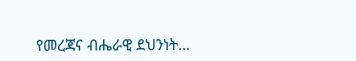የመረጃና ብሔራዊ ደህንነት…